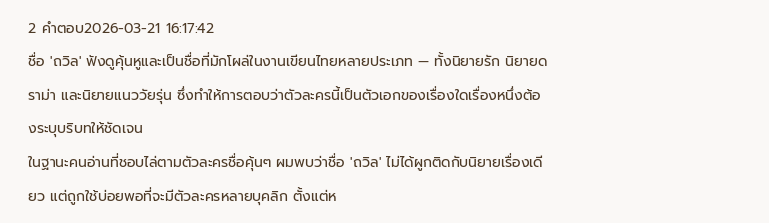2 คำตอบ2026-03-21 16:17:42
ชื่อ 'ถวิล' ฟังดูคุ้นหูและเป็นชื่อที่มักโผล่ในงานเขียนไทยหลายประเภท — ทั้งนิยายรัก นิยายดราม่า และนิยายแนววัยรุ่น ซึ่งทำให้การตอบว่าตัวละครนี้เป็นตัวเอกของเรื่องใดเรื่องหนึ่งต้องระบุบริบทให้ชัดเจน
ในฐานะคนอ่านที่ชอบไล่ตามตัวละครชื่อคุ้นๆ ผมพบว่าชื่อ 'ถวิล' ไม่ได้ผูกติดกับนิยายเรื่องเดียว แต่ถูกใช้บ่อยพอที่จะมีตัวละครหลายบุคลิก ตั้งแต่ห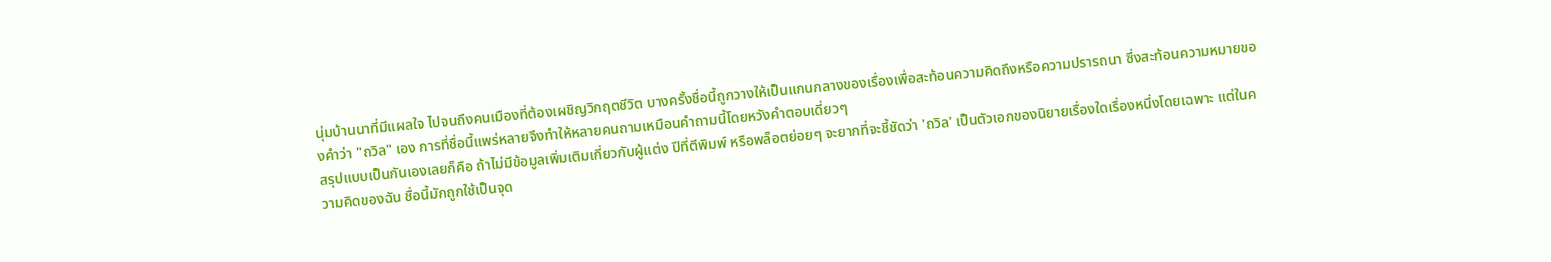นุ่มบ้านนาที่มีแผลใจ ไปจนถึงคนเมืองที่ต้องเผชิญวิกฤตชีวิต บางครั้งชื่อนี้ถูกวางให้เป็นแกนกลางของเรื่องเพื่อสะท้อนความคิดถึงหรือความปรารถนา ซึ่งสะท้อนความหมายของคำว่า "ถวิล" เอง การที่ชื่อนี้แพร่หลายจึงทำให้หลายคนถามเหมือนคำถามนี้โดยหวังคำตอบเดี่ยวๆ
สรุปแบบเป็นกันเองเลยก็คือ ถ้าไม่มีข้อมูลเพิ่มเติมเกี่ยวกับผู้แต่ง ปีที่ตีพิมพ์ หรือพล็อตย่อยๆ จะยากที่จะชี้ชัดว่า 'ถวิล' เป็นตัวเอกของนิยายเรื่องใดเรื่องหนึ่งโดยเฉพาะ แต่ในความคิดของฉัน ชื่อนี้มักถูกใช้เป็นจุด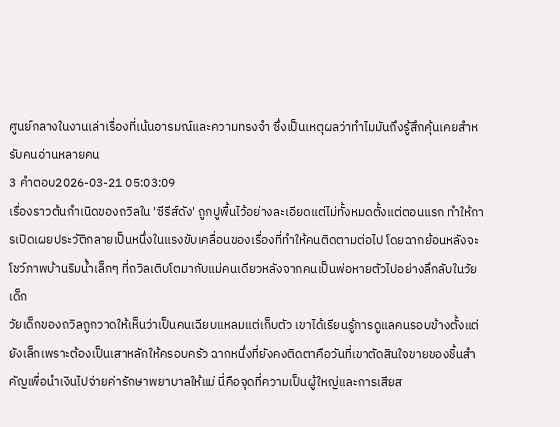ศูนย์กลางในงานเล่าเรื่องที่เน้นอารมณ์และความทรงจำ ซึ่งเป็นเหตุผลว่าทำไมมันถึงรู้สึกคุ้นเคยสำหรับคนอ่านหลายคน
3 คำตอบ2026-03-21 05:03:09
เรื่องราวต้นกำเนิดของถวิลใน 'ซีรีส์ดัง' ถูกปูพื้นไว้อย่างละเอียดแต่ไม่ทั้งหมดตั้งแต่ตอนแรก ทำให้การเปิดเผยประวัติกลายเป็นหนึ่งในแรงขับเคลื่อนของเรื่องที่ทำให้คนติดตามต่อไป โดยฉากย้อนหลังจะโชว์ภาพบ้านริมน้ำเล็กๆ ที่ถวิลเติบโตมากับแม่คนเดียวหลังจากคนเป็นพ่อหายตัวไปอย่างลึกลับในวัยเด็ก
วัยเด็กของถวิลถูกวาดให้เห็นว่าเป็นคนเฉียบแหลมแต่เก็บตัว เขาได้เรียนรู้การดูแลคนรอบข้างตั้งแต่ยังเล็กเพราะต้องเป็นเสาหลักให้ครอบครัว ฉากหนึ่งที่ยังคงติดตาคือวันที่เขาตัดสินใจขายของชิ้นสำคัญเพื่อนำเงินไปจ่ายค่ารักษาพยาบาลให้แม่ นี่คือจุดที่ความเป็นผู้ใหญ่และการเสียส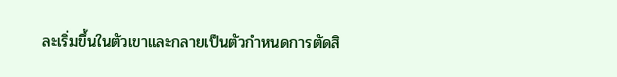ละเริ่มขึ้นในตัวเขาและกลายเป็นตัวกำหนดการตัดสิ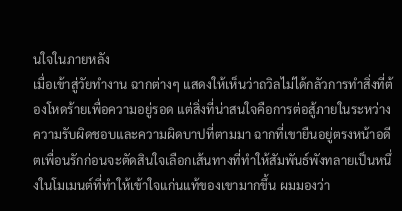นใจในภายหลัง
เมื่อเข้าสู่วัยทำงาน ฉากต่างๆ แสดงให้เห็นว่าถวิลไม่ได้กลัวการทำสิ่งที่ต้องโหดร้ายเพื่อความอยู่รอด แต่สิ่งที่น่าสนใจคือการต่อสู้ภายในระหว่างความรับผิดชอบและความผิดบาปที่ตามมา ฉากที่เขายืนอยู่ตรงหน้าอดีตเพื่อนรักก่อนจะตัดสินใจเลือกเส้นทางที่ทำให้สัมพันธ์พังทลายเป็นหนึ่งในโมเมนต์ที่ทำให้เข้าใจแก่นแท้ของเขามากขึ้น ผมมองว่า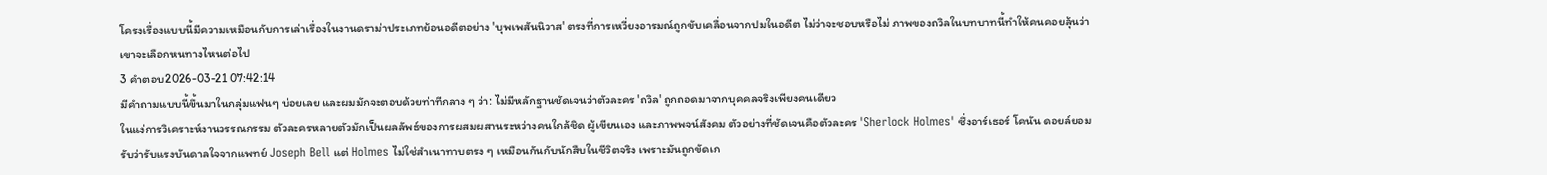โครงเรื่องแบบนี้มีความเหมือนกับการเล่าเรื่องในงานดราม่าประเภทย้อนอดีตอย่าง 'บุพเพสันนิวาส' ตรงที่การเหวี่ยงอารมณ์ถูกขับเคลื่อนจากปมในอดีต ไม่ว่าจะชอบหรือไม่ ภาพของถวิลในบทบาทนี้ทำให้คนคอยลุ้นว่าเขาจะเลือกหนทางไหนต่อไป
3 คำตอบ2026-03-21 07:42:14
มีคำถามแบบนี้ขึ้นมาในกลุ่มแฟนๆ บ่อยเลย และผมมักจะตอบด้วยท่าทีกลาง ๆ ว่า: ไม่มีหลักฐานชัดเจนว่าตัวละคร 'ถวิล' ถูกถอดมาจากบุคคลจริงเพียงคนเดียว
ในแง่การวิเคราะห์งานวรรณกรรม ตัวละครหลายตัวมักเป็นผลลัพธ์ของการผสมผสานระหว่างคนใกล้ชิด ผู้เขียนเอง และภาพพจน์สังคม ตัวอย่างที่ชัดเจนคือตัวละคร 'Sherlock Holmes' ซึ่งอาร์เธอร์ โคนัน ดอยล์ยอมรับว่ารับแรงบันดาลใจจากแพทย์ Joseph Bell แต่ Holmes ไม่ใช่สำเนาทาบตรง ๆ เหมือนกันกับนักสืบในชีวิตจริง เพราะมันถูกขัดเก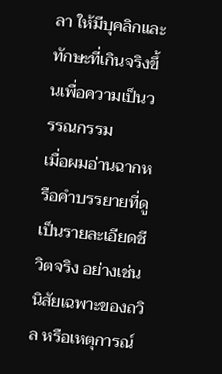ลา ให้มีบุคลิกและทักษะที่เกินจริงขึ้นเพื่อความเป็นวรรณกรรม
เมื่อผมอ่านฉากหรือคำบรรยายที่ดูเป็นรายละเอียดชีวิตจริง อย่างเช่นนิสัยเฉพาะของถวิล หรือเหตุการณ์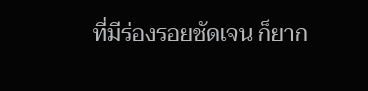ที่มีร่องรอยชัดเจน ก็ยาก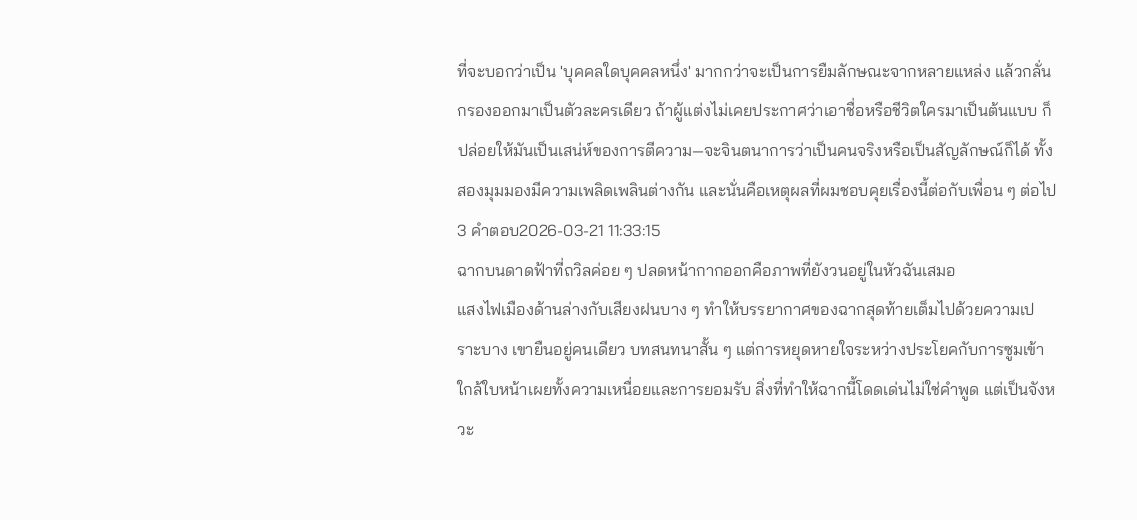ที่จะบอกว่าเป็น 'บุคคลใดบุคคลหนึ่ง' มากกว่าจะเป็นการยืมลักษณะจากหลายแหล่ง แล้วกลั่นกรองออกมาเป็นตัวละครเดียว ถ้าผู้แต่งไม่เคยประกาศว่าเอาชื่อหรือชีวิตใครมาเป็นต้นแบบ ก็ปล่อยให้มันเป็นเสน่ห์ของการตีความ—จะจินตนาการว่าเป็นคนจริงหรือเป็นสัญลักษณ์ก็ได้ ทั้งสองมุมมองมีความเพลิดเพลินต่างกัน และนั่นคือเหตุผลที่ผมชอบคุยเรื่องนี้ต่อกับเพื่อน ๆ ต่อไป
3 คำตอบ2026-03-21 11:33:15
ฉากบนดาดฟ้าที่ถวิลค่อย ๆ ปลดหน้ากากออกคือภาพที่ยังวนอยู่ในหัวฉันเสมอ
แสงไฟเมืองด้านล่างกับเสียงฝนบาง ๆ ทำให้บรรยากาศของฉากสุดท้ายเต็มไปด้วยความเปราะบาง เขายืนอยู่คนเดียว บทสนทนาสั้น ๆ แต่การหยุดหายใจระหว่างประโยคกับการซูมเข้าใกล้ใบหน้าเผยทั้งความเหนื่อยและการยอมรับ สิ่งที่ทำให้ฉากนี้โดดเด่นไม่ใช่คำพูด แต่เป็นจังหวะ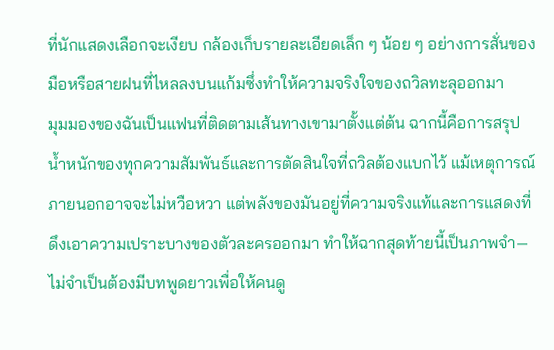ที่นักแสดงเลือกจะเงียบ กล้องเก็บรายละเอียดเล็ก ๆ น้อย ๆ อย่างการสั่นของมือหรือสายฝนที่ไหลลงบนแก้มซึ่งทำให้ความจริงใจของถวิลทะลุออกมา
มุมมองของฉันเป็นแฟนที่ติดตามเส้นทางเขามาตั้งแต่ต้น ฉากนี้คือการสรุปน้ำหนักของทุกความสัมพันธ์และการตัดสินใจที่ถวิลต้องแบกไว้ แม้เหตุการณ์ภายนอกอาจจะไม่หวือหวา แต่พลังของมันอยู่ที่ความจริงแท้และการแสดงที่ดึงเอาความเปราะบางของตัวละครออกมา ทำให้ฉากสุดท้ายนี้เป็นภาพจำ—ไม่จำเป็นต้องมีบทพูดยาวเพื่อให้คนดู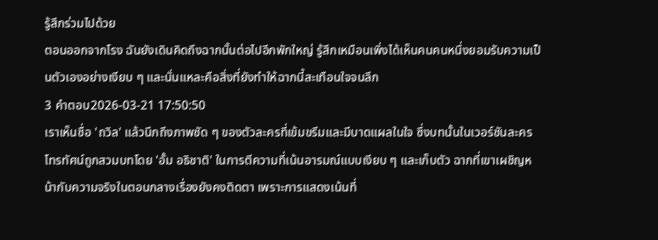รู้สึกร่วมไปด้วย
ตอนออกจากโรง ฉันยังเดินคิดถึงฉากนั้นต่อไปอีกพักใหญ่ รู้สึกเหมือนเพิ่งได้เห็นคนคนหนึ่งยอมรับความเป็นตัวเองอย่างเงียบ ๆ และนั่นแหละคือสิ่งที่ยังทำให้ฉากนี้สะเทือนใจจนลึก
3 คำตอบ2026-03-21 17:50:50
เราเห็นชื่อ 'ถวิล' แล้วนึกถึงภาพชัด ๆ ของตัวละครที่เข้มขรึมและมีบาดแผลในใจ ซึ่งบทนั้นในเวอร์ชันละครโทรทัศน์ถูกสวมบทโดย 'อั้ม อธิชาติ' ในการตีความที่เน้นอารมณ์แบบเงียบ ๆ และเก็บตัว ฉากที่เขาเผชิญหน้ากับความจริงในตอนกลางเรื่องยังคงติดตา เพราะการแสดงเน้นที่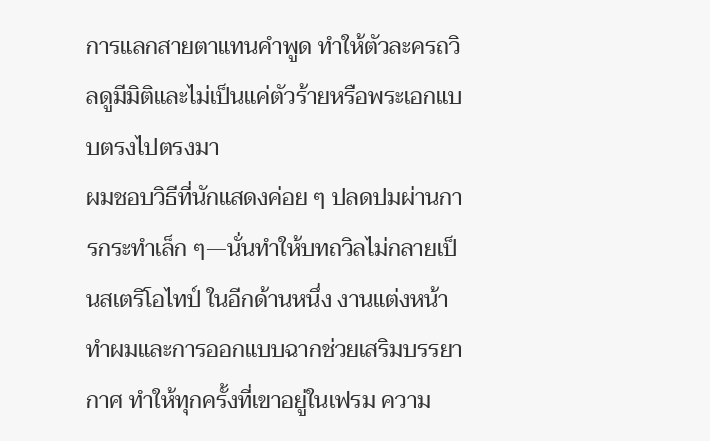การแลกสายตาแทนคำพูด ทำให้ตัวละครถวิลดูมีมิติและไม่เป็นแค่ตัวร้ายหรือพระเอกแบบตรงไปตรงมา
ผมชอบวิธีที่นักแสดงค่อย ๆ ปลดปมผ่านการกระทำเล็ก ๆ—นั่นทำให้บทถวิลไม่กลายเป็นสเตริโอไทป์ ในอีกด้านหนึ่ง งานแต่งหน้าทำผมและการออกแบบฉากช่วยเสริมบรรยากาศ ทำให้ทุกครั้งที่เขาอยู่ในเฟรม ความ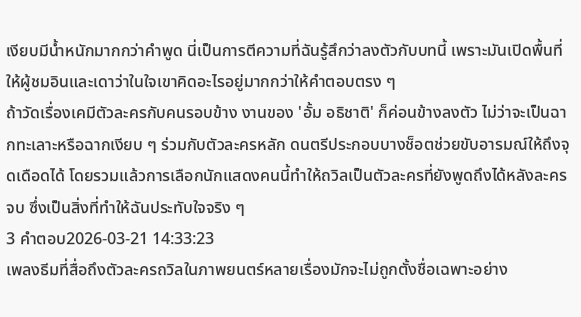เงียบมีน้ำหนักมากกว่าคำพูด นี่เป็นการตีความที่ฉันรู้สึกว่าลงตัวกับบทนี้ เพราะมันเปิดพื้นที่ให้ผู้ชมอินและเดาว่าในใจเขาคิดอะไรอยู่มากกว่าให้คำตอบตรง ๆ
ถ้าวัดเรื่องเคมีตัวละครกับคนรอบข้าง งานของ 'อั้ม อธิชาติ' ก็ค่อนข้างลงตัว ไม่ว่าจะเป็นฉากทะเลาะหรือฉากเงียบ ๆ ร่วมกับตัวละครหลัก ดนตรีประกอบบางช็อตช่วยขับอารมณ์ให้ถึงจุดเดือดได้ โดยรวมแล้วการเลือกนักแสดงคนนี้ทำให้ถวิลเป็นตัวละครที่ยังพูดถึงได้หลังละครจบ ซึ่งเป็นสิ่งที่ทำให้ฉันประทับใจจริง ๆ
3 คำตอบ2026-03-21 14:33:23
เพลงธีมที่สื่อถึงตัวละครถวิลในภาพยนตร์หลายเรื่องมักจะไม่ถูกตั้งชื่อเฉพาะอย่าง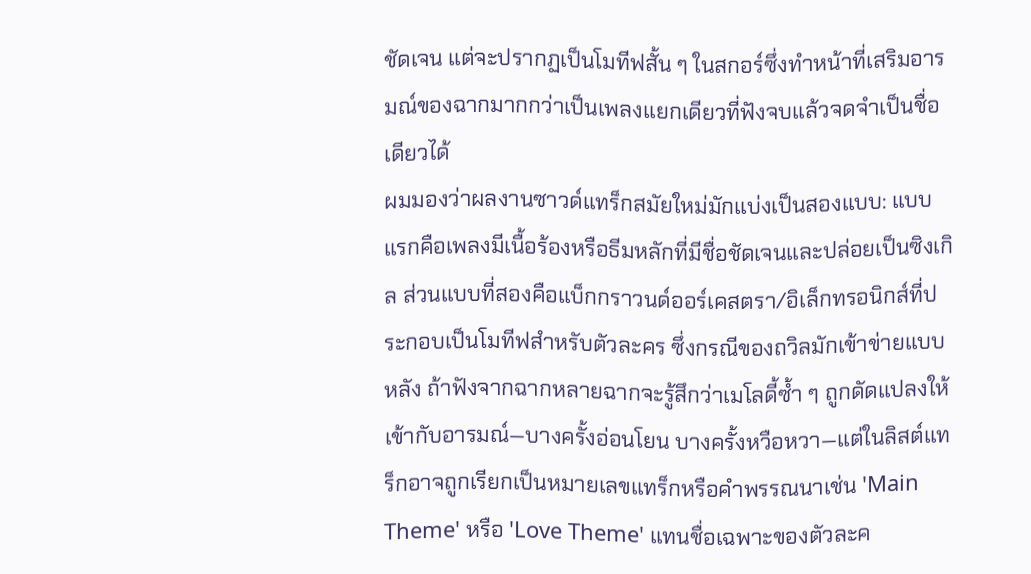ชัดเจน แต่จะปรากฏเป็นโมทีฟสั้น ๆ ในสกอร์ซึ่งทำหน้าที่เสริมอารมณ์ของฉากมากกว่าเป็นเพลงแยกเดียวที่ฟังจบแล้วจดจำเป็นชื่อเดียวได้
ผมมองว่าผลงานซาวด์แทร็กสมัยใหม่มักแบ่งเป็นสองแบบ: แบบแรกคือเพลงมีเนื้อร้องหรือธีมหลักที่มีชื่อชัดเจนและปล่อยเป็นซิงเกิล ส่วนแบบที่สองคือแบ็กกราวนด์ออร์เคสตรา/อิเล็กทรอนิกส์ที่ประกอบเป็นโมทีฟสำหรับตัวละคร ซึ่งกรณีของถวิลมักเข้าข่ายแบบหลัง ถ้าฟังจากฉากหลายฉากจะรู้สึกว่าเมโลดี้ซ้ำ ๆ ถูกดัดแปลงให้เข้ากับอารมณ์—บางครั้งอ่อนโยน บางครั้งหวือหวา—แต่ในลิสต์แทร็กอาจถูกเรียกเป็นหมายเลขแทร็กหรือคำพรรณนาเช่น 'Main Theme' หรือ 'Love Theme' แทนชื่อเฉพาะของตัวละค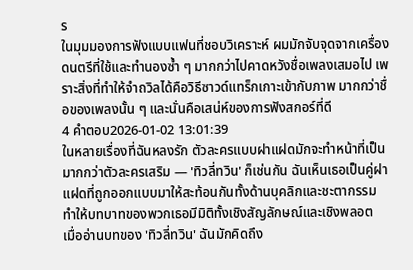ร
ในมุมมองการฟังแบบแฟนที่ชอบวิเคราะห์ ผมมักจับจุดจากเครื่องดนตรีที่ใช้และทำนองซ้ำ ๆ มากกว่าไปคาดหวังชื่อเพลงเสมอไป เพราะสิ่งที่ทำให้จำถวิลได้คือวิธีซาวด์แทร็กเกาะเข้ากับภาพ มากกว่าชื่อของเพลงนั้น ๆ และนั่นคือเสน่ห์ของการฟังสกอร์ที่ดี
4 คำตอบ2026-01-02 13:01:39
ในหลายเรื่องที่ฉันหลงรัก ตัวละครแบบฝาแฝดมักจะทำหน้าที่เป็นมากกว่าตัวละครเสริม — 'ทิวลี่ทวิน' ก็เช่นกัน ฉันเห็นเธอเป็นคู่ฝาแฝดที่ถูกออกแบบมาให้สะท้อนกันทั้งด้านบุคลิกและชะตากรรม ทำให้บทบาทของพวกเธอมีมิติทั้งเชิงสัญลักษณ์และเชิงพลอต
เมื่ออ่านบทของ 'ทิวลี่ทวิน' ฉันมักคิดถึง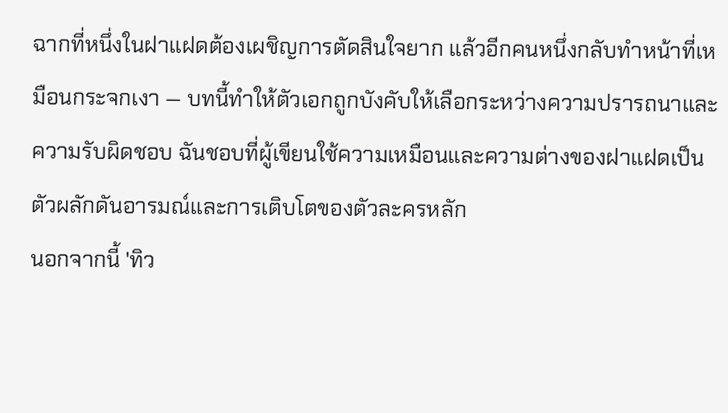ฉากที่หนึ่งในฝาแฝดต้องเผชิญการตัดสินใจยาก แล้วอีกคนหนึ่งกลับทำหน้าที่เหมือนกระจกเงา — บทนี้ทำให้ตัวเอกถูกบังคับให้เลือกระหว่างความปรารถนาและความรับผิดชอบ ฉันชอบที่ผู้เขียนใช้ความเหมือนและความต่างของฝาแฝดเป็นตัวผลักดันอารมณ์และการเติบโตของตัวละครหลัก
นอกจากนี้ 'ทิว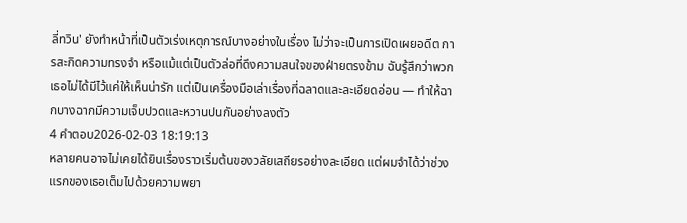ลี่ทวิน' ยังทำหน้าที่เป็นตัวเร่งเหตุการณ์บางอย่างในเรื่อง ไม่ว่าจะเป็นการเปิดเผยอดีต การสะกิดความทรงจำ หรือแม้แต่เป็นตัวล่อที่ดึงความสนใจของฝ่ายตรงข้าม ฉันรู้สึกว่าพวกเธอไม่ได้มีไว้แค่ให้เห็นน่ารัก แต่เป็นเครื่องมือเล่าเรื่องที่ฉลาดและละเอียดอ่อน — ทำให้ฉากบางฉากมีความเจ็บปวดและหวานปนกันอย่างลงตัว
4 คำตอบ2026-02-03 18:19:13
หลายคนอาจไม่เคยได้ยินเรื่องราวเริ่มต้นของวลัยเสถียรอย่างละเอียด แต่ผมจำได้ว่าช่วงแรกของเธอเต็มไปด้วยความพยา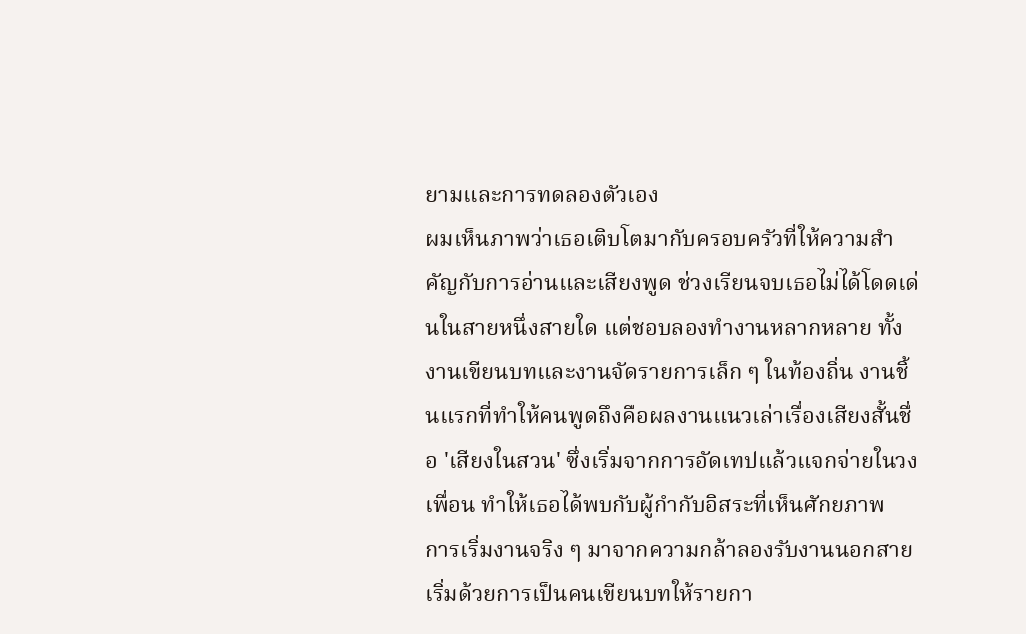ยามและการทดลองตัวเอง
ผมเห็นภาพว่าเธอเติบโตมากับครอบครัวที่ให้ความสำคัญกับการอ่านและเสียงพูด ช่วงเรียนจบเธอไม่ได้โดดเด่นในสายหนึ่งสายใด แต่ชอบลองทำงานหลากหลาย ทั้งงานเขียนบทและงานจัดรายการเล็ก ๆ ในท้องถิ่น งานชิ้นแรกที่ทำให้คนพูดถึงคือผลงานแนวเล่าเรื่องเสียงสั้นชื่อ 'เสียงในสวน' ซึ่งเริ่มจากการอัดเทปแล้วแจกจ่ายในวงเพื่อน ทำให้เธอได้พบกับผู้กำกับอิสระที่เห็นศักยภาพ
การเริ่มงานจริง ๆ มาจากความกล้าลองรับงานนอกสาย เริ่มด้วยการเป็นคนเขียนบทให้รายกา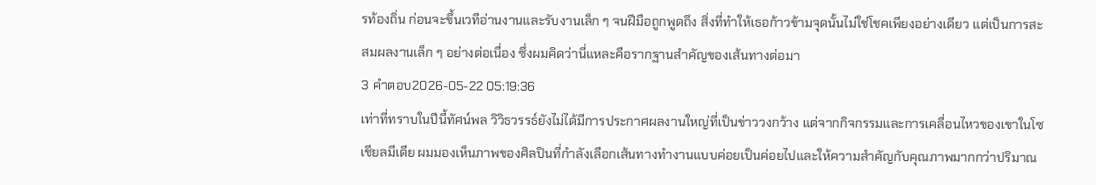รท้องถิ่น ก่อนจะขึ้นเวทีอ่านงานและรับงานเล็ก ๆ จนฝีมือถูกพูดถึง สิ่งที่ทำให้เธอก้าวข้ามจุดนั้นไม่ใช่โชคเพียงอย่างเดียว แต่เป็นการสะสมผลงานเล็ก ๆ อย่างต่อเนื่อง ซึ่งผมคิดว่านี่แหละคือรากฐานสำคัญของเส้นทางต่อมา
3 คำตอบ2026-05-22 05:19:36
เท่าที่ทราบในปีนี้ทัศน์พล วิวิธวรรธ์ยังไม่ได้มีการประกาศผลงานใหญ่ที่เป็นข่าววงกว้าง แต่จากกิจกรรมและการเคลื่อนไหวของเขาในโซเชียลมีเดีย ผมมองเห็นภาพของศิลปินที่กำลังเลือกเส้นทางทำงานแบบค่อยเป็นค่อยไปและให้ความสำคัญกับคุณภาพมากกว่าปริมาณ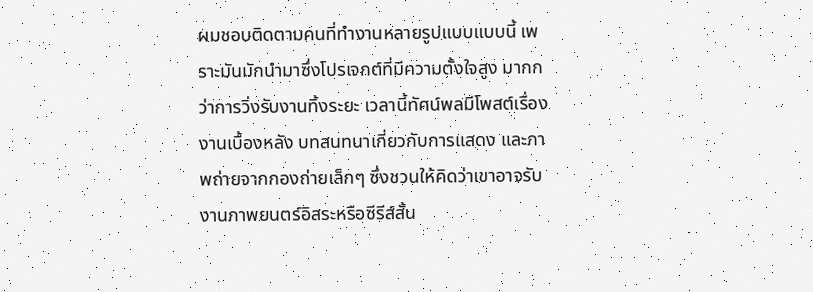ผมชอบติดตามคนที่ทำงานหลายรูปแบบแบบนี้ เพราะมันมักนำมาซึ่งโปรเจกต์ที่มีความตั้งใจสูง มากกว่าการวิ่งรับงานทิ้งระยะ เวลานี้ทัศน์พลมีโพสต์เรื่องงานเบื้องหลัง บทสนทนาเกี่ยวกับการแสดง และภาพถ่ายจากกองถ่ายเล็กๆ ซึ่งชวนให้คิดว่าเขาอาจรับงานภาพยนตร์อิสระหรือซีรีส์สั้น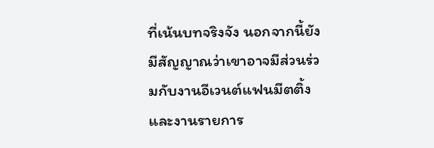ที่เน้นบทจริงจัง นอกจากนี้ยังมีสัญญาณว่าเขาอาจมีส่วนร่วมกับงานอีเวนต์แฟนมีตติ้งและงานรายการ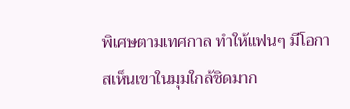พิเศษตามเทศกาล ทำให้แฟนๆ มีโอกาสเห็นเขาในมุมใกล้ชิดมาก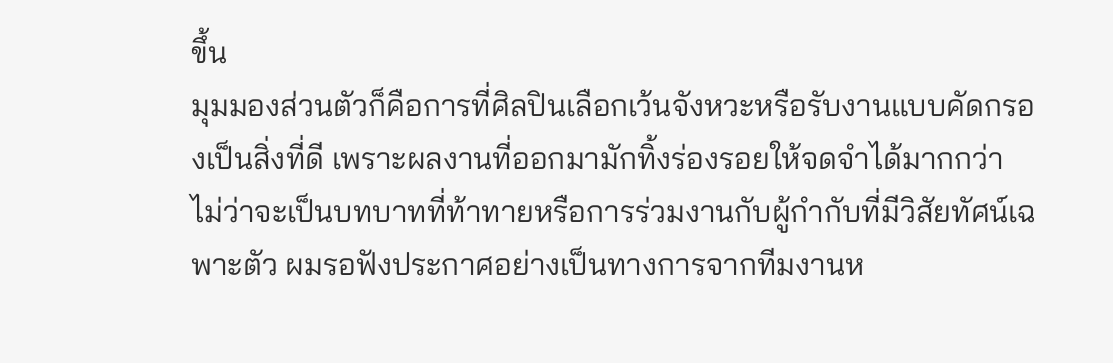ขึ้น
มุมมองส่วนตัวก็คือการที่ศิลปินเลือกเว้นจังหวะหรือรับงานแบบคัดกรองเป็นสิ่งที่ดี เพราะผลงานที่ออกมามักทิ้งร่องรอยให้จดจำได้มากกว่า ไม่ว่าจะเป็นบทบาทที่ท้าทายหรือการร่วมงานกับผู้กำกับที่มีวิสัยทัศน์เฉพาะตัว ผมรอฟังประกาศอย่างเป็นทางการจากทีมงานห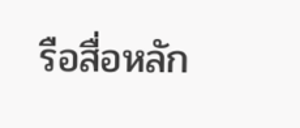รือสื่อหลัก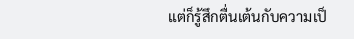แต่ก็รู้สึกตื่นเต้นกับความเป็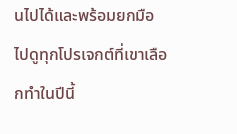นไปได้และพร้อมยกมือไปดูทุกโปรเจกต์ที่เขาเลือกทำในปีนี้